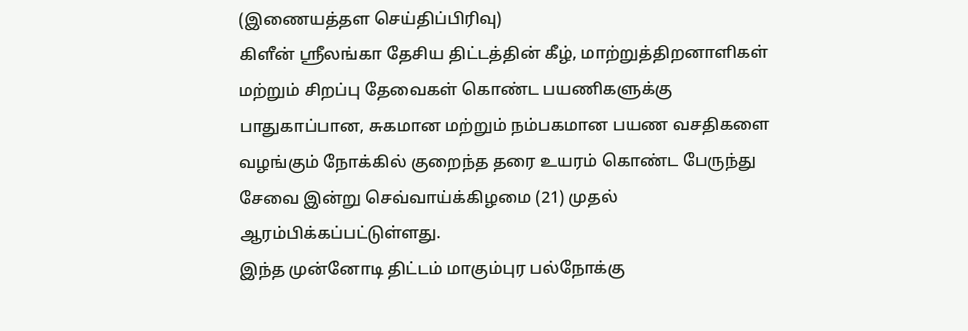(இணையத்தள செய்திப்பிரிவு)
கிளீன் ஸ்ரீலங்கா தேசிய திட்டத்தின் கீழ், மாற்றுத்திறனாளிகள் மற்றும் சிறப்பு தேவைகள் கொண்ட பயணிகளுக்கு பாதுகாப்பான, சுகமான மற்றும் நம்பகமான பயண வசதிகளை வழங்கும் நோக்கில் குறைந்த தரை உயரம் கொண்ட பேருந்து சேவை இன்று செவ்வாய்க்கிழமை (21) முதல் ஆரம்பிக்கப்பட்டுள்ளது.
இந்த முன்னோடி திட்டம் மாகும்புர பல்நோக்கு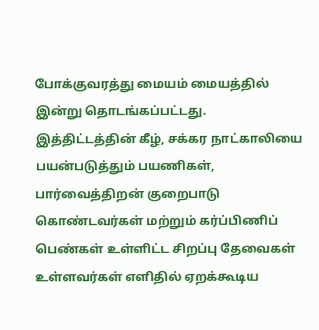போக்குவரத்து மையம் மையத்தில் இன்று தொடங்கப்பட்டது.
இத்திட்டத்தின் கீழ், சக்கர நாட்காலியை பயன்படுத்தும் பயணிகள், பார்வைத்திறன் குறைபாடு கொண்டவர்கள் மற்றும் கர்ப்பிணிப் பெண்கள் உள்ளிட்ட சிறப்பு தேவைகள் உள்ளவர்கள் எளிதில் ஏறக்கூடிய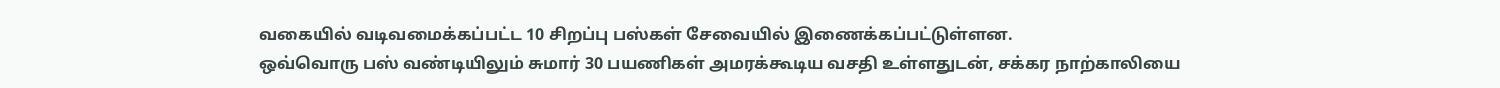வகையில் வடிவமைக்கப்பட்ட 10 சிறப்பு பஸ்கள் சேவையில் இணைக்கப்பட்டுள்ளன.
ஒவ்வொரு பஸ் வண்டியிலும் சுமார் 30 பயணிகள் அமரக்கூடிய வசதி உள்ளதுடன், சக்கர நாற்காலியை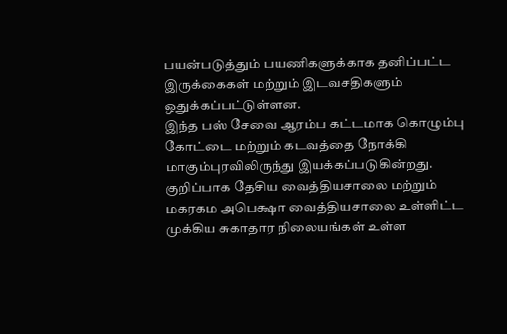பயன்படுத்தும் பயணிகளுக்காக தனிப்பட்ட இருக்கைகள் மற்றும் இடவசதிகளும் ஒதுக்கப்பட்டுள்ளன.
இந்த பஸ் சேவை ஆரம்ப கட்டமாக கொழும்பு கோட்டை மற்றும் கடவத்தை நோக்கி மாகும்புரவிலிருந்து இயக்கப்படுகின்றது. குறிப்பாக தேசிய வைத்தியசாலை மற்றும் மகரகம அபெக்ஷா வைத்தியசாலை உள்ளிட்ட முக்கிய சுகாதார நிலையங்கள் உள்ள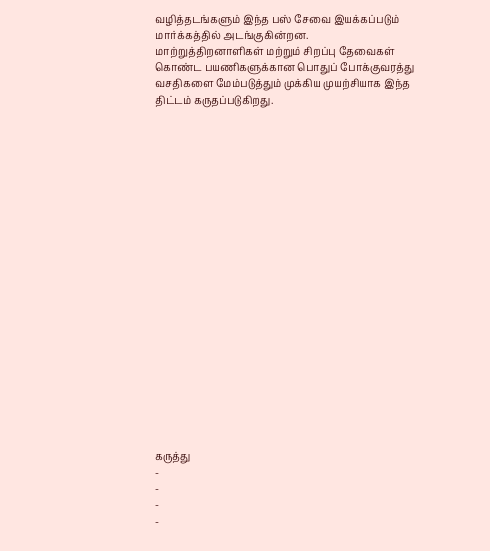வழித்தடங்களும் இந்த பஸ் சேவை இயக்கப்படும் மார்க்கத்தில் அடங்குகின்றன.
மாற்றுத்திறனாளிகள் மற்றும் சிறப்பு தேவைகள் கொண்ட பயணிகளுக்கான பொதுப் போக்குவரத்து வசதிகளை மேம்படுத்தும் முக்கிய முயற்சியாக இந்த திட்டம் கருதப்படுகிறது.





















கருத்து
-
-
-
-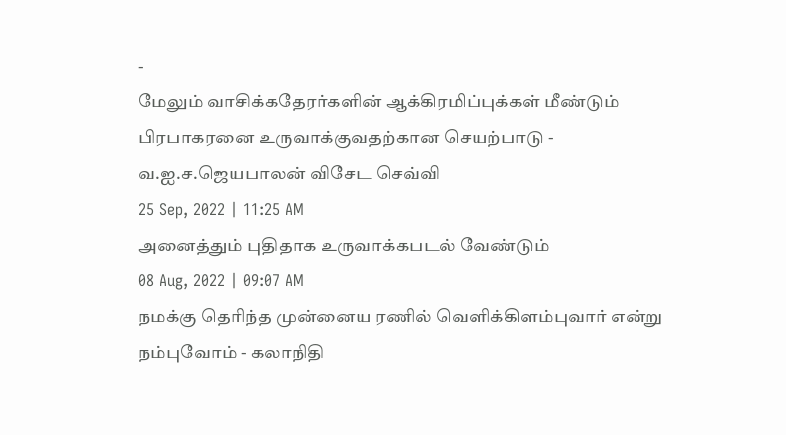-
மேலும் வாசிக்கதேரர்களின் ஆக்கிரமிப்புக்கள் மீண்டும் பிரபாகரனை உருவாக்குவதற்கான செயற்பாடு - வ.ஐ.ச.ஜெயபாலன் விசேட செவ்வி
25 Sep, 2022 | 11:25 AM
அனைத்தும் புதிதாக உருவாக்கபடல் வேண்டும்
08 Aug, 2022 | 09:07 AM
நமக்கு தெரிந்த முன்னைய ரணில் வெளிக்கிளம்புவார் என்று நம்புவோம் - கலாநிதி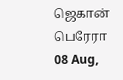ஜெகான் பெரேரா
08 Aug,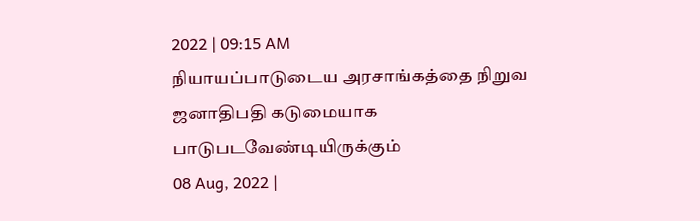2022 | 09:15 AM
நியாயப்பாடுடைய அரசாங்கத்தை நிறுவ ஜனாதிபதி கடுமையாக பாடுபடவேண்டியிருக்கும்
08 Aug, 2022 |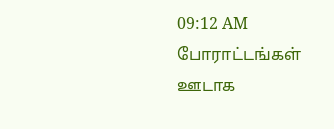09:12 AM
போராட்டங்கள் ஊடாக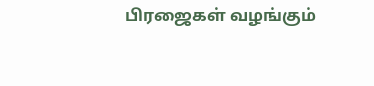பிரஜைகள் வழங்கும்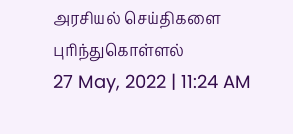அரசியல் செய்திகளை புரிந்துகொள்ளல்
27 May, 2022 | 11:24 AM